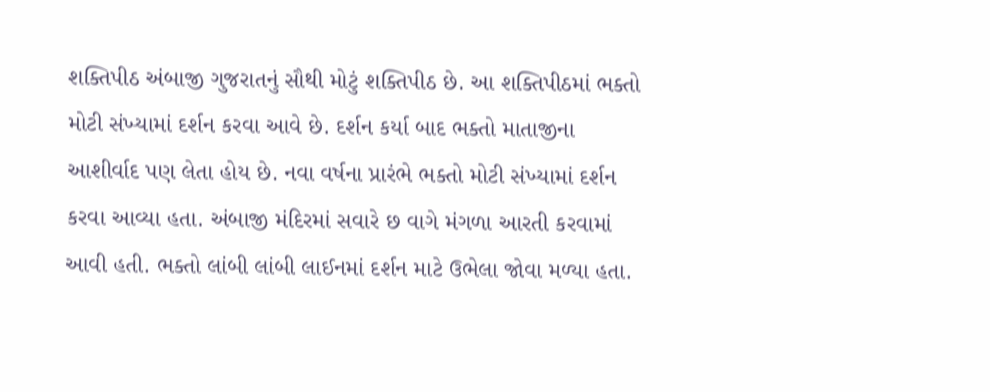શક્તિપીઠ અંબાજી ગુજરાતનું સૌથી મોટું શક્તિપીઠ છે. આ શક્તિપીઠમાં ભક્તો મોટી સંખ્યામાં દર્શન કરવા આવે છે. દર્શન કર્યા બાદ ભક્તો માતાજીના આશીર્વાદ પણ લેતા હોય છે. નવા વર્ષના પ્રારંભે ભક્તો મોટી સંખ્યામાં દર્શન કરવા આવ્યા હતા. અંબાજી મંદિરમાં સવારે છ વાગે મંગળા આરતી કરવામાં આવી હતી. ભક્તો લાંબી લાંબી લાઈનમાં દર્શન માટે ઉભેલા જોવા મળ્યા હતા.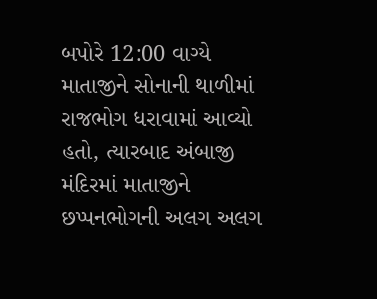બપોરે 12:00 વાગ્યે માતાજીને સોનાની થાળીમાં રાજભોગ ધરાવામાં આવ્યો હતો, ત્યારબાદ અંબાજી મંદિરમાં માતાજીને છપ્પનભોગની અલગ અલગ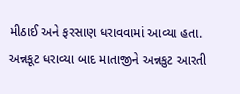મીઠાઈ અને ફરસાણ ધરાવવામાં આવ્યા હતા. અન્નકૂટ ધરાવ્યા બાદ માતાજીને અન્નકુટ આરતી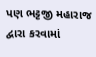પણ ભટ્ટજી મહારાજ દ્વારા કરવામાં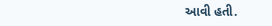આવી હતી.